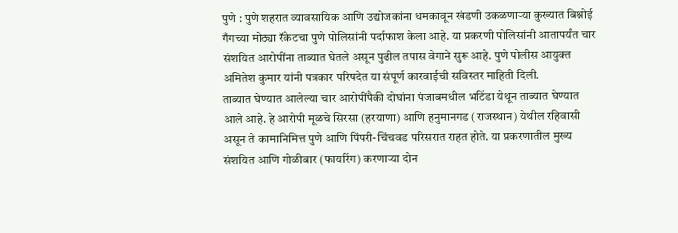पुणे : पुणे शहरात व्यावसायिक आणि उद्योजकांना धमकावून खंडणी उकळणाऱ्या कुख्यात बिश्नोई गँगच्या मोठ्या रॅकेटचा पुणे पोलिसांनी पर्दाफाश केला आहे. या प्रकरणी पोलिसांनी आतापर्यंत चार संशयित आरोपींना ताब्यात घेतले असून पुढील तपास वेगाने सुरू आहे. पुणे पोलीस आयुक्त अमितेश कुमार यांनी पत्रकार परिषदेत या संपूर्ण कारवाईची सविस्तर माहिती दिली.
ताब्यात घेण्यात आलेल्या चार आरोपींपैकी दोघांना पंजाबमधील भटिंडा येथून ताब्यात घेण्यात आले आहे. हे आरोपी मूळचे सिरसा (हरयाणा) आणि हनुमानगड (राजस्थान) येथील रहिवासी असून ते कामानिमित्त पुणे आणि पिंपरी-चिंचवड परिसरात राहत होते. या प्रकरणातील मुख्य संशयित आणि गोळीबार (फायरिंग) करणाऱ्या दोन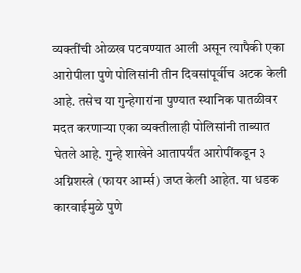व्यक्तींची ओळख पटवण्यात आली असून त्यापैकी एका आरोपीला पुणे पोलिसांनी तीन दिवसांपूर्वीच अटक केली आहे. तसेच या गुन्हेगारांना पुण्यात स्थानिक पातळीवर मदत करणाऱ्या एका व्यक्तीलाही पोलिसांनी ताब्यात घेतले आहे. गुन्हे शाखेने आतापर्यंत आरोपींकडून ३ अग्निशस्त्रे (फायर आर्म्स) जप्त केली आहेत. या धडक कारवाईमुळे पुणे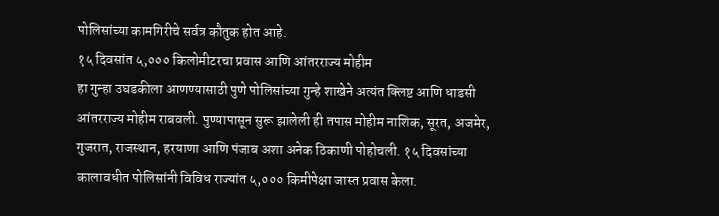पोलिसांच्या कामगिरीचे सर्वत्र कौतुक होत आहे.
१५ दिवसांत ५,००० किलोमीटरचा प्रवास आणि आंतरराज्य मोहीम
हा गुन्हा उघडकीला आणण्यासाठी पुणे पोलिसांच्या गुन्हे शाखेने अत्यंत क्लिष्ट आणि धाडसी आंतरराज्य मोहीम राबवली. पुण्यापासून सुरू झालेली ही तपास मोहीम नाशिक, सूरत, अजमेर, गुजरात, राजस्थान, हरयाणा आणि पंजाब अशा अनेक ठिकाणी पोहोचली. १५ दिवसांच्या कालावधीत पोलिसांनी विविध राज्यांत ५,००० किमीपेक्षा जास्त प्रवास केला.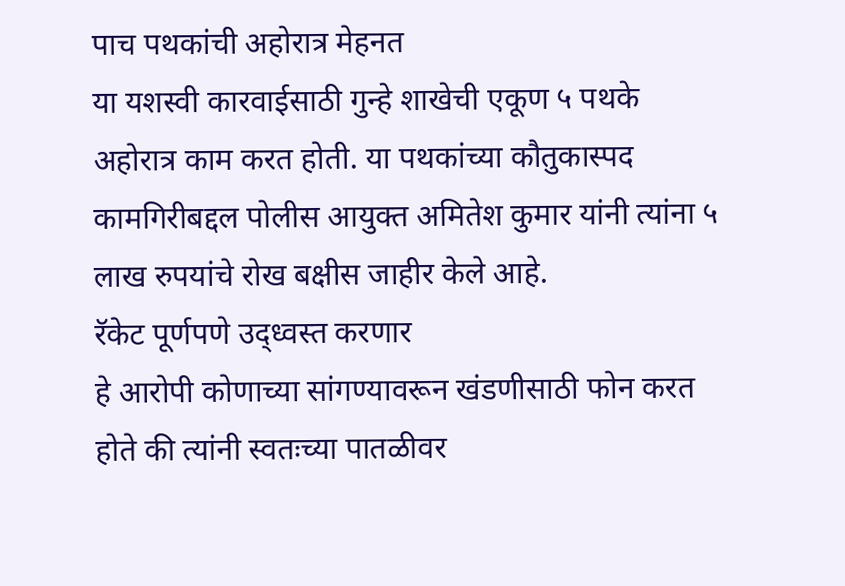पाच पथकांची अहोरात्र मेहनत
या यशस्वी कारवाईसाठी गुन्हे शाखेची एकूण ५ पथके अहोरात्र काम करत होती. या पथकांच्या कौतुकास्पद कामगिरीबद्दल पोलीस आयुक्त अमितेश कुमार यांनी त्यांना ५ लाख रुपयांचे रोख बक्षीस जाहीर केले आहे.
रॅकेट पूर्णपणे उद्ध्वस्त करणार
हे आरोपी कोणाच्या सांगण्यावरून खंडणीसाठी फोन करत होते की त्यांनी स्वतःच्या पातळीवर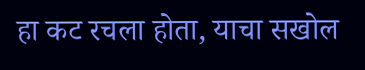हा कट रचला होता, याचा सखोल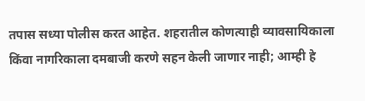तपास सध्या पोलीस करत आहेत. शहरातील कोणत्याही व्यावसायिकाला किंवा नागरिकाला दमबाजी करणे सहन केली जाणार नाही; आम्ही हे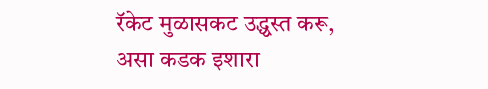रॅकेट मुळासकट उद्ध्वस्त करू, असा कडक इशारा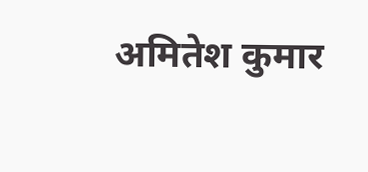अमितेश कुमार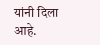यांनी दिला आहे.